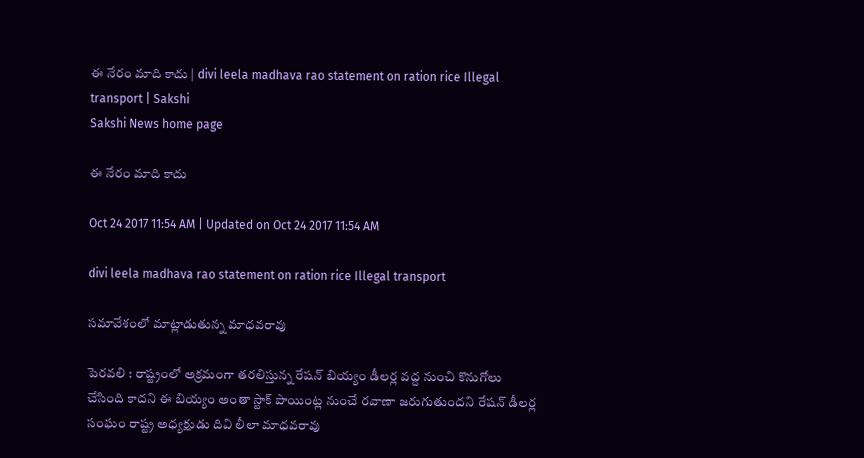ఈ నేరం మాది కాదు | divi leela madhava rao statement on ration rice Illegal transport | Sakshi
Sakshi News home page

ఈ నేరం మాది కాదు

Oct 24 2017 11:54 AM | Updated on Oct 24 2017 11:54 AM

divi leela madhava rao statement on ration rice Illegal transport

సమావేశంలో మాట్లాడుతున్న మాధవరావు

పెరవలి : రాష్ట్రంలో అక్రమంగా తరలిస్తున్న రేషన్‌ బియ్యం డీలర్ల వద్ద నుంచి కొనుగోలు చేసింది కాదని ఈ బియ్యం అంతా స్టాక్‌ పాయింట్ల నుంచే రవాణా జరుగుతుందని రేషన్‌ డీలర్ల సంఘం రాష్ట్ర అధ్యక్షుడు దివి లీలా మాధవరావు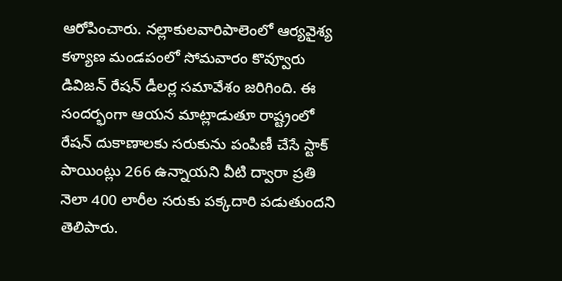ఆరోపించారు. నల్లాకులవారిపాలెంలో ఆర్యవైశ్య కళ్యాణ మండపంలో సోమవారం కొవ్వూరు డివిజన్‌ రేషన్‌ డీలర్ల సమావేశం జరిగింది. ఈ సందర్భంగా ఆయన మాట్లాడుతూ రాష్ట్రంలో రేషన్‌ దుకాణాలకు సరుకును పంపిణీ చేసే స్టాక్‌ పాయింట్లు 266 ఉన్నాయని వీటి ద్వారా ప్రతి నెలా 400 లారీల సరుకు పక్కదారి పడుతుందని తెలిపారు.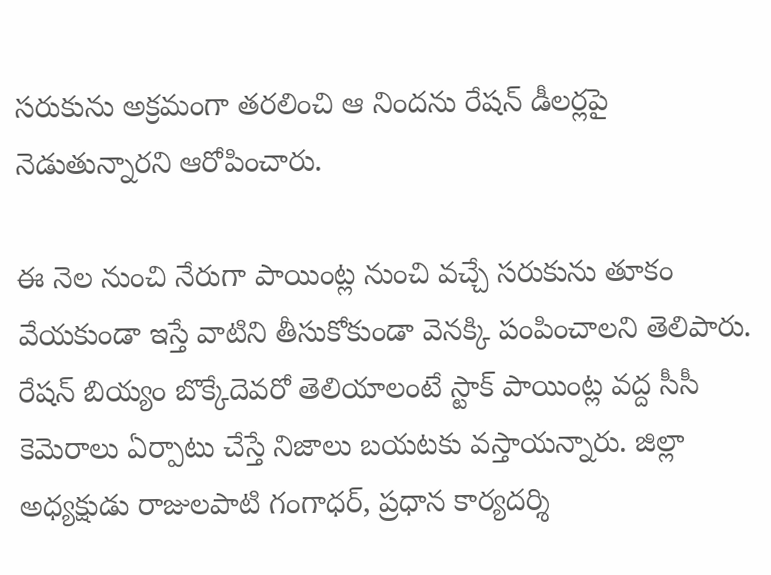సరుకును అక్రమంగా తరలించి ఆ నిందను రేషన్‌ డీలర్లపై నెడుతున్నారని ఆరోపించారు.

ఈ నెల నుంచి నేరుగా పాయింట్ల నుంచి వచ్చే సరుకును తూకం వేయకుండా ఇస్తే వాటిని తీసుకోకుండా వెనక్కి పంపించాలని తెలిపారు. రేషన్‌ బియ్యం బొక్కేదెవరో తెలియాలంటే స్టాక్‌ పాయింట్ల వద్ద సీసీ కెమెరాలు ఏర్పాటు చేస్తే నిజాలు బయటకు వస్తాయన్నారు. జిల్లా అధ్యక్షుడు రాజులపాటి గంగాధర్, ప్రధాన కార్యదర్శి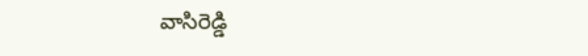వాసిరెడ్డి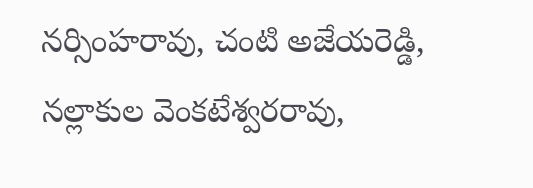నర్సింహరావు, చంటి అజేయరెడ్డి, నల్లాకుల వెంకటేశ్వరరావు,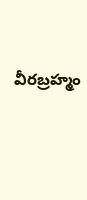వీరబ్రహ్మం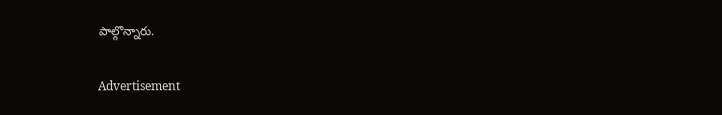పాల్గొన్నారు.

Advertisement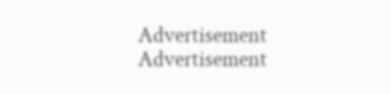Advertisement
Advertisement